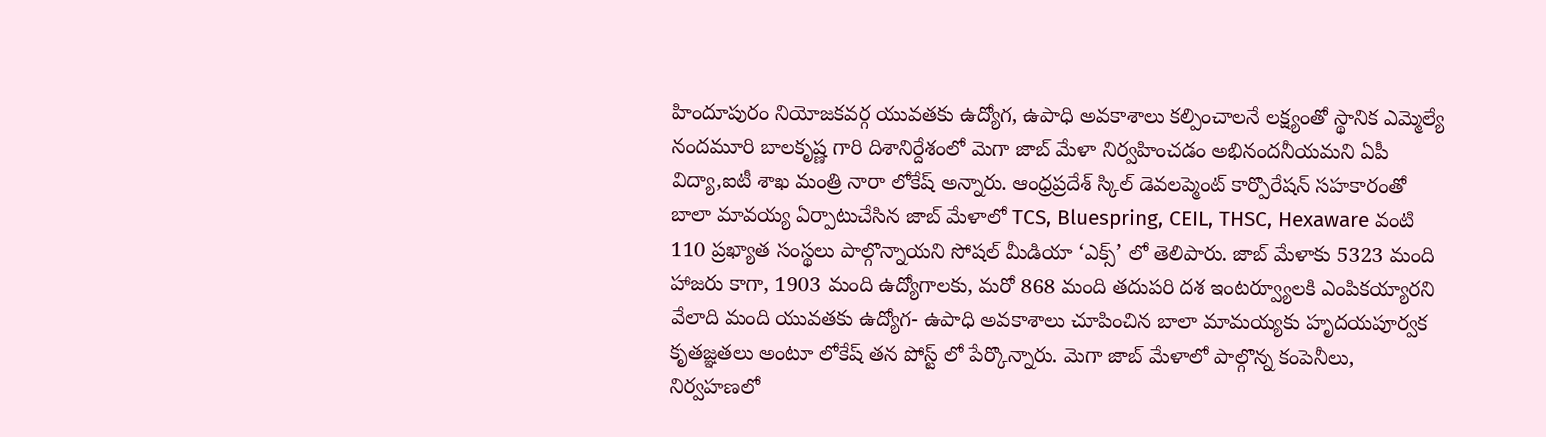హిందూపురం నియోజకవర్గ యువతకు ఉద్యోగ, ఉపాధి అవకాశాలు కల్పించాలనే లక్ష్యంతో స్థానిక ఎమ్మెల్యే నందమూరి బాలకృష్ణ గారి దిశానిర్దేశంలో మెగా జాబ్ మేళా నిర్వహించడం అభినందనీయమని ఏపీ విద్యా,ఐటీ శాఖ మంత్రి నారా లోకేష్ అన్నారు. ఆంధ్రప్రదేశ్ స్కిల్ డెవలప్మెంట్ కార్పొరేషన్ సహకారంతో బాలా మావయ్య ఏర్పాటుచేసిన జాబ్ మేళాలో TCS, Bluespring, CEIL, THSC, Hexaware వంటి 110 ప్రఖ్యాత సంస్థలు పాల్గొన్నాయని సోషల్ మీడియా ‘ఎక్స్’ లో తెలిపారు. జాబ్ మేళాకు 5323 మంది హాజరు కాగా, 1903 మంది ఉద్యోగాలకు, మరో 868 మంది తదుపరి దశ ఇంటర్వ్యూలకి ఎంపికయ్యారని వేలాది మంది యువతకు ఉద్యోగ- ఉపాధి అవకాశాలు చూపించిన బాలా మామయ్యకు హృదయపూర్వక కృతజ్ఞతలు అంటూ లోకేష్ తన పోస్ట్ లో పేర్కొన్నారు. మెగా జాబ్ మేళాలో పాల్గొన్న కంపెనీలు, నిర్వహణలో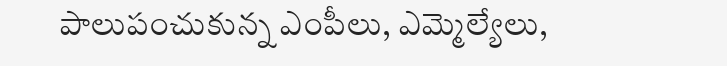పాలుపంచుకున్న ఎంపీలు, ఎమ్మెల్యేలు,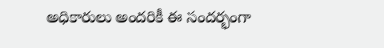అధికారులు అందరికీ ఈ సందర్భంగా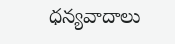ధన్యవాదాలు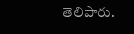తెలిపారు.